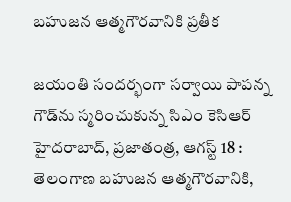బహుజన ఆత్మగౌరవానికి ప్రతీక

జయంతి సందర్భంగా సర్వాయి పాపన్న గౌడ్‌ను స్మరించుకున్న సిఎం కెసిఆర్‌
హైదరాబాద్‌, ప్రజాతంత్ర, ఆగస్ట్ 18 : తెలంగాణ బహుజన ఆత్మగౌరవానికి,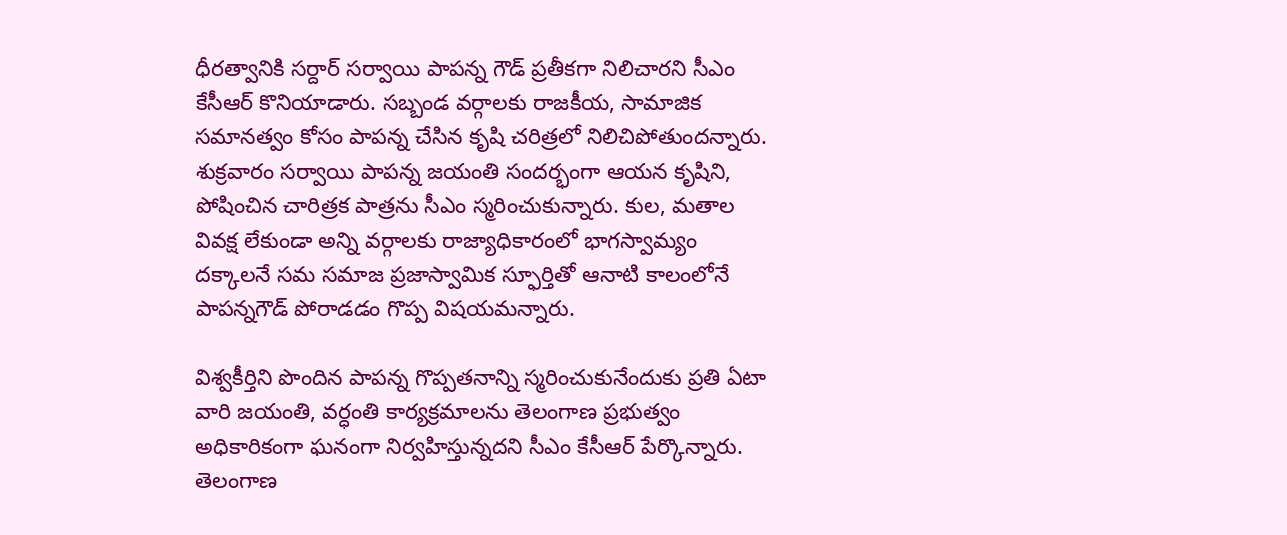ధీరత్వానికి సర్దార్‌ ‌సర్వాయి పాపన్న గౌడ్‌ ‌ప్రతీకగా నిలిచారని సీఎం కేసీఆర్‌ ‌కొనియాడారు. సబ్బండ వర్గాలకు రాజకీయ, సామాజిక సమానత్వం కోసం పాపన్న చేసిన కృషి చరిత్రలో నిలిచిపోతుందన్నారు. శుక్రవారం సర్వాయి పాపన్న జయంతి సందర్భంగా ఆయన కృషిని, పోషించిన చారిత్రక పాత్రను సీఎం స్మరించుకున్నారు. కుల, మతాల వివక్ష లేకుండా అన్ని వర్గాలకు రాజ్యాధికారంలో భాగస్వామ్యం దక్కాలనే సమ సమాజ ప్రజాస్వామిక స్ఫూర్తితో ఆనాటి కాలంలోనే పాపన్నగౌడ్‌ ‌పోరాడడం గొప్ప విషయమన్నారు.

విశ్వకీర్తిని పొందిన పాపన్న గొప్పతనాన్ని స్మరించుకునేందుకు ప్రతి ఏటా వారి జయంతి, వర్ధంతి కార్యక్రమాలను తెలంగాణ ప్రభుత్వం అధికారికంగా ఘనంగా నిర్వహిస్తున్నదని సీఎం కేసీఆర్‌ ‌పేర్కొన్నారు. తెలంగాణ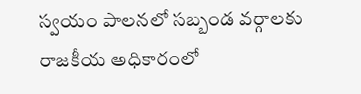స్వయం పాలనలో సబ్బండ వర్గాలకు రాజకీయ అధికారంలో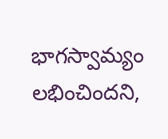భాగస్వామ్యం లభించిందని,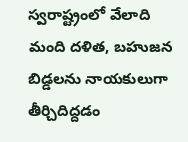స్వరాష్ట్రంలో వేలాది మంది దళిత, బహుజన బిడ్డలను నాయకులుగా తీర్చిదిద్దడం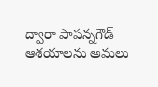ద్వారా పాపన్నగౌడ్‌ ఆశయాలను అమలు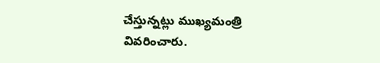చేస్తున్నట్లు ముఖ్యమంత్రి వివరించారు.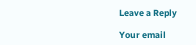Leave a Reply

Your email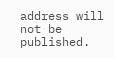address will not be published.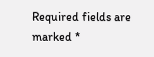Required fields are marked *